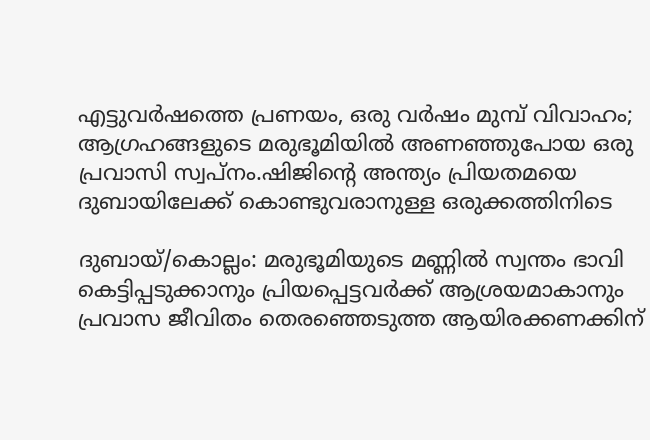എട്ടുവർഷത്തെ പ്രണയം, ഒരു വര്‍ഷം മുമ്പ് വിവാഹം; ആഗ്രഹങ്ങളുടെ മരുഭൂമിയിൽ അണഞ്ഞുപോയ ഒരു പ്രവാസി സ്വപ്‌നം.ഷിജിന്റെ അന്ത്യം പ്രിയതമയെ ദുബായിലേക്ക് കൊണ്ടുവരാനുള്ള ഒരുക്കത്തിനിടെ

ദുബായ്‌/കൊല്ലം: മരുഭൂമിയുടെ മണ്ണിൽ സ്വന്തം ഭാവി കെട്ടിപ്പടുക്കാനും പ്രിയപ്പെട്ടവർക്ക് ആശ്രയമാകാനും പ്രവാസ ജീവിതം തെരഞ്ഞെടുത്ത ആയിരക്കണക്കിന്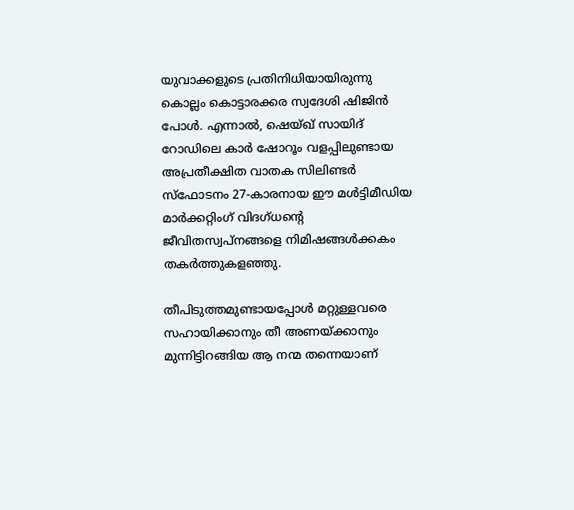യുവാക്കളുടെ പ്രതിനിധിയായിരുന്നു കൊല്ലം കൊട്ടാരക്കര സ്വദേശി ഷിജിൻ പോൾ. എന്നാൽ, ഷെയ്ഖ് സായിദ് റോഡിലെ കാർ ഷോറൂം വളപ്പിലുണ്ടായ അപ്രതീക്ഷിത വാതക സിലിണ്ടർ സ്ഫോടനം 27-കാരനായ ഈ മൾട്ടിമീഡിയ മാർക്കറ്റിംഗ് വിദഗ്ധന്റെ ജീവിതസ്വപ്നങ്ങളെ നിമിഷങ്ങൾക്കകം തകർത്തുകളഞ്ഞു.

തീപിടുത്തമുണ്ടായപ്പോൾ മറ്റുള്ളവരെ സഹായിക്കാനും തീ അണയ്ക്കാനും മുന്നിട്ടിറങ്ങിയ ആ നന്മ തന്നെയാണ്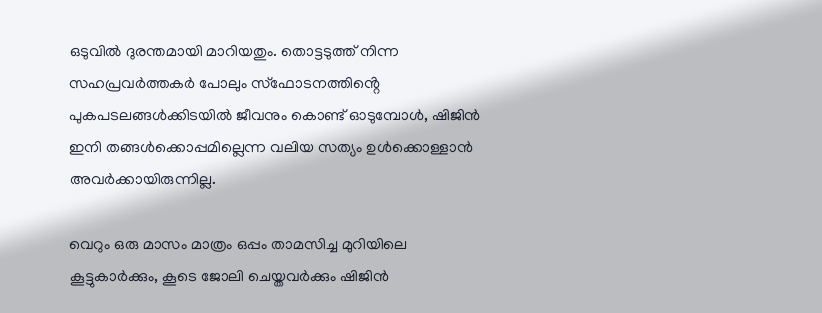ഒടുവിൽ ദുരന്തമായി മാറിയതും. തൊട്ടടുത്ത് നിന്ന സഹപ്രവർത്തകർ പോലും സ്ഫോടനത്തിൻ്റെ പുകപടലങ്ങൾക്കിടയിൽ ജീവനും കൊണ്ട് ഓടുമ്പോൾ, ഷിജിൻ ഇനി തങ്ങൾക്കൊപ്പമില്ലെന്ന വലിയ സത്യം ഉൾക്കൊള്ളാൻ അവർക്കായിരുന്നില്ല.

വെറും ഒരു മാസം മാത്രം ഒപ്പം താമസിച്ച മുറിയിലെ കൂട്ടുകാർക്കും, കൂടെ ജോലി ചെയ്തവർക്കും ഷിജിൻ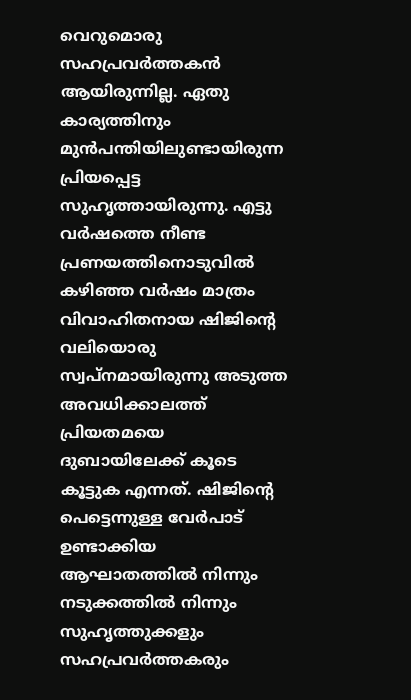വെറുമൊരു സഹപ്രവർത്തകൻ ആയിരുന്നില്ല. ഏതു കാര്യത്തിനും മുൻപന്തിയിലുണ്ടായിരുന്ന പ്രിയപ്പെട്ട സുഹൃത്തായിരുന്നു. എട്ടു വർഷത്തെ നീണ്ട പ്രണയത്തിനൊടുവിൽ കഴിഞ്ഞ വർഷം മാത്രം വിവാഹിതനായ ഷിജിൻ്റെ വലിയൊരു സ്വപ്നമായിരുന്നു അടുത്ത അവധിക്കാലത്ത് പ്രിയതമയെ ദുബായിലേക്ക് കൂടെ കൂട്ടുക എന്നത്. ഷിജിൻ്റെ പെട്ടെന്നുള്ള വേർപാട് ഉണ്ടാക്കിയ ആഘാതത്തിൽ നിന്നും നടുക്കത്തിൽ നിന്നും സുഹൃത്തുക്കളും സഹപ്രവർത്തകരും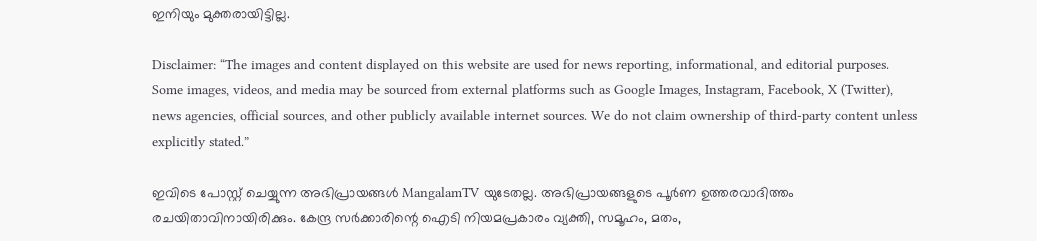ഇനിയും മുക്തരായിട്ടില്ല.

Disclaimer: “The images and content displayed on this website are used for news reporting, informational, and editorial purposes. Some images, videos, and media may be sourced from external platforms such as Google Images, Instagram, Facebook, X (Twitter), news agencies, official sources, and other publicly available internet sources. We do not claim ownership of third-party content unless explicitly stated.”

ഇവിടെ പോസ്റ്റ് ചെയ്യുന്ന അഭിപ്രായങ്ങൾ MangalamTV യുടേതല്ല. അഭിപ്രായങ്ങളുടെ പൂർണ ഉത്തരവാദിത്തം രചയിതാവിനായിരിക്കും. കേന്ദ്ര സർക്കാരിന്റെ ഐടി നിയമപ്രകാരം വ്യക്തി, സമൂഹം, മതം,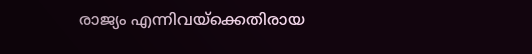രാജ്യം എന്നിവയ്ക്കെതിരായ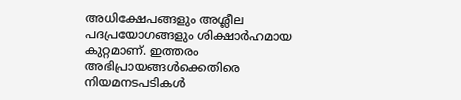അധിക്ഷേപങ്ങളും അശ്ലീല പദപ്രയോഗങ്ങളും ശിക്ഷാർഹമായ കുറ്റമാണ്. ഇത്തരം അഭിപ്രായങ്ങൾക്കെതിരെ നിയമനടപടികൾ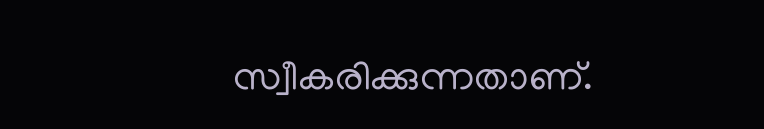സ്വീകരിക്കുന്നതാണ്.